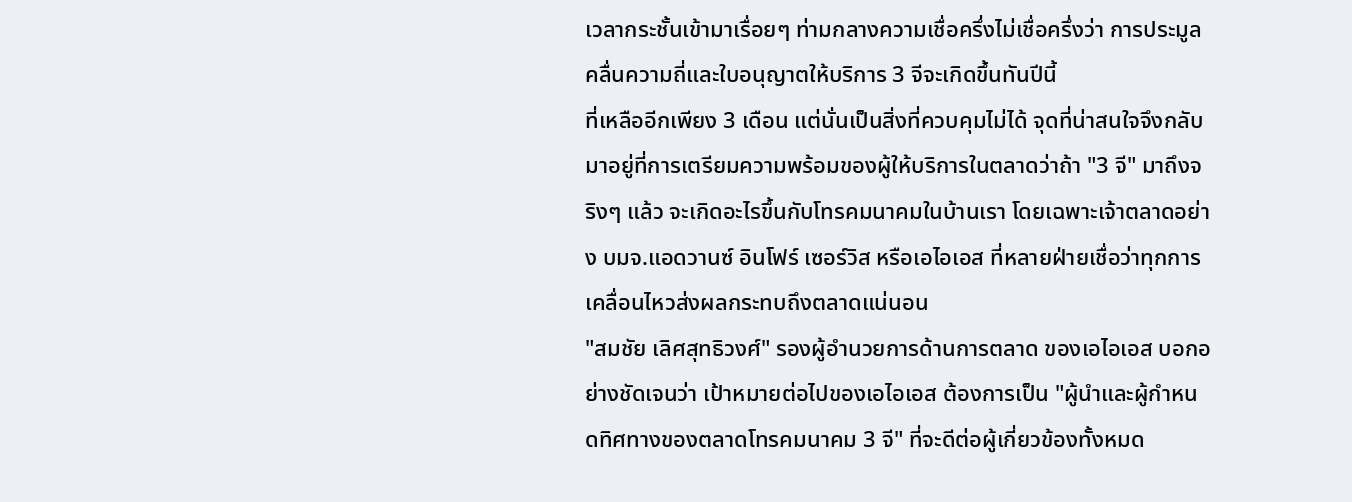เวลากระชั้นเข้ามาเรื่อยๆ ท่ามกลางความเชื่อครึ่งไม่เชื่อครึ่งว่า การประมูลคลื่นความถี่และใบอนุญาตให้บริการ 3 จีจะเกิดขึ้นทันปีนี้
ที่เหลืออีกเพียง 3 เดือน แต่นั่นเป็นสิ่งที่ควบคุมไม่ได้ จุดที่น่าสนใจจึงกลับมาอยู่ที่การเตรียมความพร้อมของผู้ให้บริการในตลาดว่าถ้า "3 จี" มาถึงจริงๆ แล้ว จะเกิดอะไรขึ้นกับโทรคมนาคมในบ้านเรา โดยเฉพาะเจ้าตลาดอย่าง บมจ.แอดวานซ์ อินโฟร์ เซอร์วิส หรือเอไอเอส ที่หลายฝ่ายเชื่อว่าทุกการเคลื่อนไหวส่งผลกระทบถึงตลาดแน่นอน
"สมชัย เลิศสุทธิวงศ์" รองผู้อำนวยการด้านการตลาด ของเอไอเอส บอกอย่างชัดเจนว่า เป้าหมายต่อไปของเอไอเอส ต้องการเป็น "ผู้นำและผู้กำหนดทิศทางของตลาดโทรคมนาคม 3 จี" ที่จะดีต่อผู้เกี่ยวข้องทั้งหมด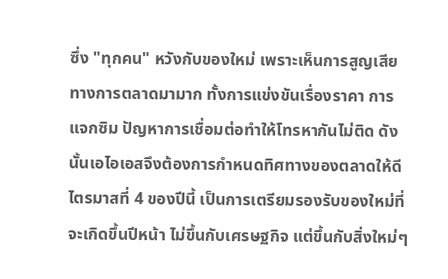ซึ่ง "ทุกคน" หวังกับของใหม่ เพราะเห็นการสูญเสียทางการตลาดมามาก ทั้งการแข่งขันเรื่องราคา การแจกซิม ปัญหาการเชื่อมต่อทำให้โทรหากันไม่ติด ดังนั้นเอไอเอสจึงต้องการกำหนดทิศทางของตลาดให้ดี
ไตรมาสที่ 4 ของปีนี้ เป็นการเตรียมรองรับของใหม่ที่จะเกิดขึ้นปีหน้า ไม่ขึ้นกับเศรษฐกิจ แต่ขึ้นกับสิ่งใหม่ๆ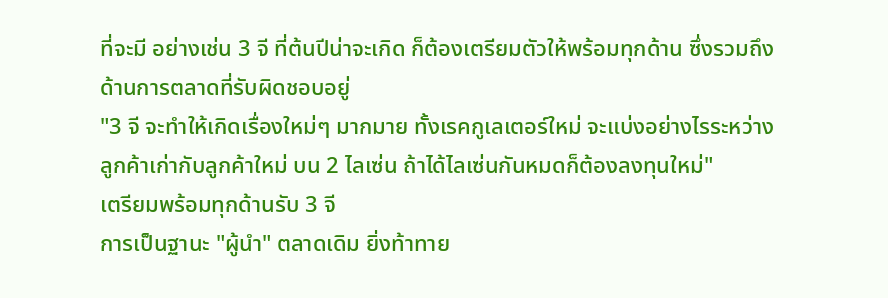ที่จะมี อย่างเช่น 3 จี ที่ต้นปีน่าจะเกิด ก็ต้องเตรียมตัวให้พร้อมทุกด้าน ซึ่งรวมถึงด้านการตลาดที่รับผิดชอบอยู่
"3 จี จะทำให้เกิดเรื่องใหม่ๆ มากมาย ทั้งเรคกูเลเตอร์ใหม่ จะแบ่งอย่างไรระหว่างลูกค้าเก่ากับลูกค้าใหม่ บน 2 ไลเซ่น ถ้าได้ไลเซ่นกันหมดก็ต้องลงทุนใหม่"
เตรียมพร้อมทุกด้านรับ 3 จี
การเป็นฐานะ "ผู้นำ" ตลาดเดิม ยิ่งท้าทาย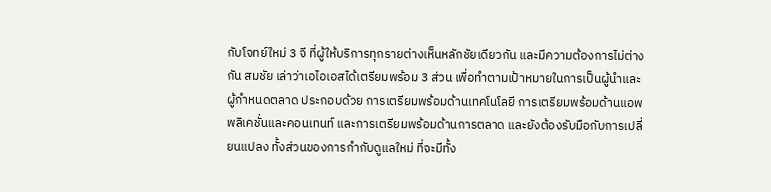กับโจทย์ใหม่ 3 จี ที่ผู้ให้บริการทุกรายต่างเห็นหลักชัยเดียวกัน และมีความต้องการไม่ต่างกัน สมชัย เล่าว่าเอไอเอสได้เตรียมพร้อม 3 ส่วน เพื่อทำตามเป้าหมายในการเป็นผู้นำและผู้กำหนดตลาด ประกอบด้วย การเตรียมพร้อมด้านเทคโนโลยี การเตรียมพร้อมด้านแอพพลิเคชั่นและคอนเทนท์ และการเตรียมพร้อมด้านการตลาด และยังต้องรับมือกับการเปลี่ยนแปลง ทั้งส่วนของการกำกับดูแลใหม่ ที่จะมีทั้ง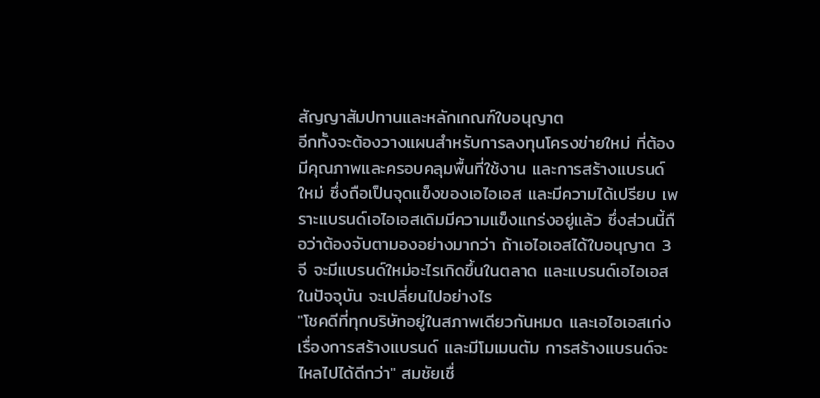สัญญาสัมปทานและหลักเกณฑ์ใบอนุญาต
อีกทั้งจะต้องวางแผนสำหรับการลงทุนโครงข่ายใหม่ ที่ต้องมีคุณภาพและครอบคลุมพื้นที่ใช้งาน และการสร้างแบรนด์ใหม่ ซึ่งถือเป็นจุดแข็งของเอไอเอส และมีความได้เปรียบ เพราะแบรนด์เอไอเอสเดิมมีความแข็งแกร่งอยู่แล้ว ซึ่งส่วนนี้ถือว่าต้องจับตามองอย่างมากว่า ถ้าเอไอเอสได้ใบอนุญาต 3 จี จะมีแบรนด์ใหม่อะไรเกิดขึ้นในตลาด และแบรนด์เอไอเอสในปัจจุบัน จะเปลี่ยนไปอย่างไร
"โชคดีที่ทุกบริษัทอยู่ในสภาพเดียวกันหมด และเอไอเอสเก่งเรื่องการสร้างแบรนด์ และมีโมเมนตัม การสร้างแบรนด์จะไหลไปได้ดีกว่า" สมชัยเชื่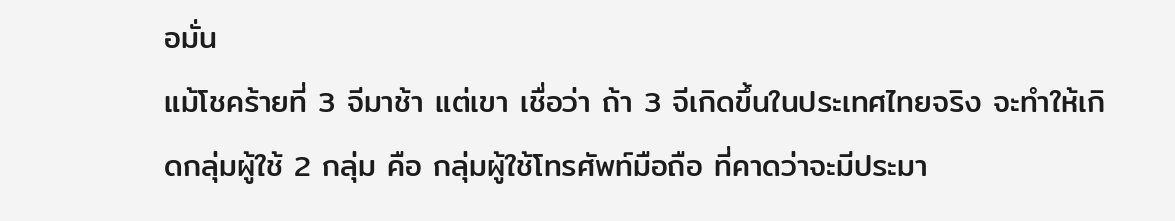อมั่น
แม้โชคร้ายที่ 3 จีมาช้า แต่เขา เชื่อว่า ถ้า 3 จีเกิดขึ้นในประเทศไทยจริง จะทำให้เกิดกลุ่มผู้ใช้ 2 กลุ่ม คือ กลุ่มผู้ใช้โทรศัพท์มือถือ ที่คาดว่าจะมีประมา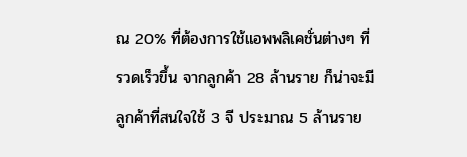ณ 20% ที่ต้องการใช้แอพพลิเคชั่นต่างๆ ที่รวดเร็วขึ้น จากลูกค้า 28 ล้านราย ก็น่าจะมีลูกค้าที่สนใจใช้ 3 จี ประมาณ 5 ล้านราย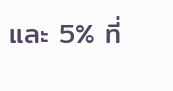และ 5% ที่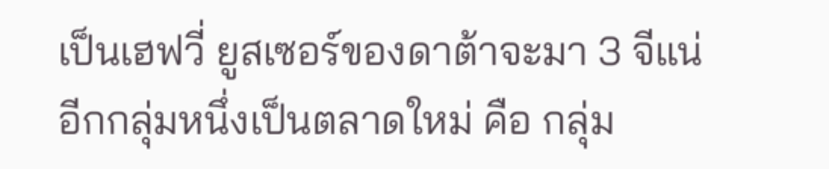เป็นเฮฟวี่ ยูสเซอร์ของดาต้าจะมา 3 จีแน่
อีกกลุ่มหนึ่งเป็นตลาดใหม่ คือ กลุ่ม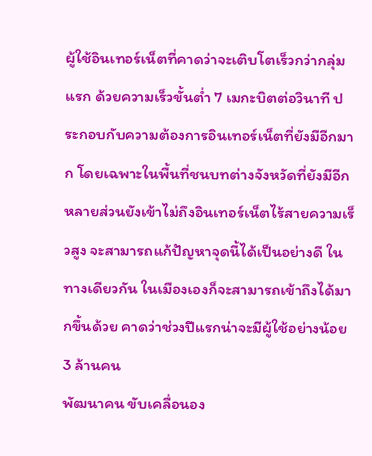ผู้ใช้อินเทอร์เน็ตที่คาดว่าจะเติบโตเร็วกว่ากลุ่มแรก ด้วยความเร็วขั้นต่ำ 7 เมกะบิตต่อวินาที ประกอบกับความต้องการอินเทอร์เน็ตที่ยังมีอีกมาก โดยเฉพาะในพื้นที่ชนบทต่างจังหวัดที่ยังมีอีกหลายส่วนยังเข้าไม่ถึงอินเทอร์เน็ตไร้สายความเร็วสูง จะสามารถแก้ปัญหาจุดนี้ได้เป็นอย่างดี ในทางเดียวกัน ในเมืองเองก็จะสามารถเข้าถึงได้มากขึ้นด้วย คาดว่าช่วงปีแรกน่าจะมีผู้ใช้อย่างน้อย 3 ล้านคน
พัฒนาคน ขับเคลื่อนอง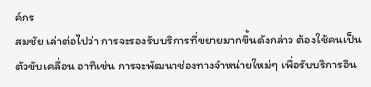ค์กร
สมชัย เล่าต่อไปว่า การจะรองรับบริการที่ขยายมากขึ้นดังกล่าว ต้องใช้คนเป็นตัวขับเคลื่อน อาทิเช่น การจะพัฒนาช่องทางจำหน่ายใหม่ๆ เพื่อรับบริการอิน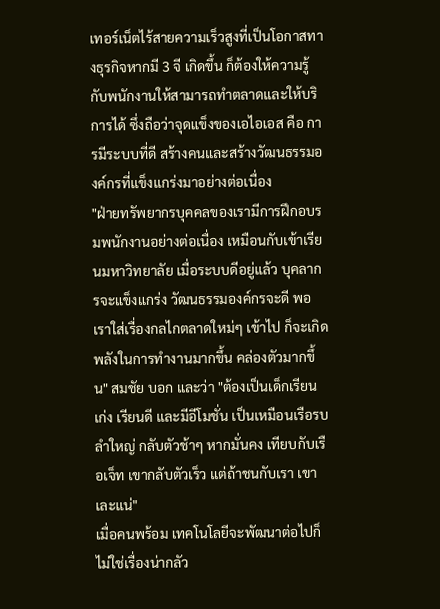เทอร์เน็ตไร้สายความเร็วสูงที่เป็นโอกาสทางธุรกิจหากมี 3 จี เกิดขึ้น ก็ต้องให้ความรู้กับพนักงานให้สามารถทำตลาดและให้บริการได้ ซึ่งถือว่าจุดแข็งของเอไอเอส คือ การมีระบบที่ดี สร้างคนและสร้างวัฒนธรรมองค์กรที่แข็งแกร่งมาอย่างต่อเนื่อง
"ฝ่ายทรัพยากรบุคคลของเรามีการฝึกอบรมพนักงานอย่างต่อเนื่อง เหมือนกับเข้าเรียนมหาวิทยาลัย เมื่อระบบดีอยู่แล้ว บุคลากรจะแข็งแกร่ง วัฒนธรรมองค์กรจะดี พอเราใส่เรื่องกลไกตลาดใหม่ๆ เข้าไป ก็จะเกิดพลังในการทำงานมากขึ้น คล่องตัวมากขึ้น" สมชัย บอก และว่า "ต้องเป็นเด็กเรียนเก่ง เรียนดี และมีอีโมชั่น เป็นเหมือนเรือรบ ลำใหญ่ กลับตัวช้าๆ หากมั่นคง เทียบกับเรือเจ็ท เขากลับตัวเร็ว แต่ถ้าชนกับเรา เขาเละแน่"
เมื่อคนพร้อม เทคโนโลยีจะพัฒนาต่อไปก็ไม่ใช่เรื่องน่ากลัว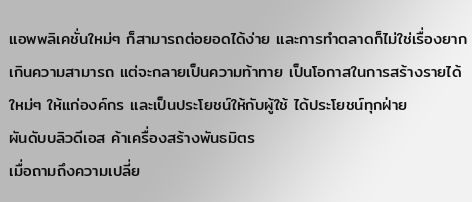แอพพลิเคชั่นใหม่ๆ ก็สามารถต่อยอดได้ง่าย และการทำตลาดก็ไม่ใช่เรื่องยากเกินความสามารถ แต่จะกลายเป็นความท้าทาย เป็นโอกาสในการสร้างรายได้ใหม่ๆ ให้แก่องค์กร และเป็นประโยชน์ให้กับผู้ใช้ ได้ประโยชน์ทุกฝ่าย
ผันดับบลิวดีเอส ค้าเครื่องสร้างพันธมิตร
เมื่อถามถึงความเปลี่ย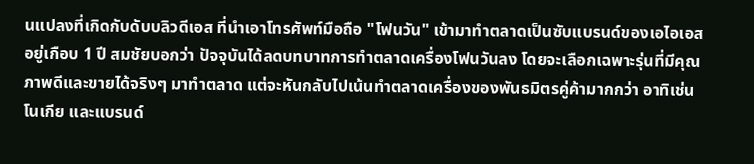นแปลงที่เกิดกับดับบลิวดีเอส ที่นำเอาโทรศัพท์มือถือ "โฟนวัน" เข้ามาทำตลาดเป็นซับแบรนด์ของเอไอเอสอยู่เกือบ 1 ปี สมชัยบอกว่า ปัจจุบันได้ลดบทบาทการทำตลาดเครื่องโฟนวันลง โดยจะเลือกเฉพาะรุ่นที่มีคุณภาพดีและขายได้จริงๆ มาทำตลาด แต่จะหันกลับไปเน้นทำตลาดเครื่องของพันธมิตรคู่ค้ามากกว่า อาทิเช่น โนเกีย และแบรนด์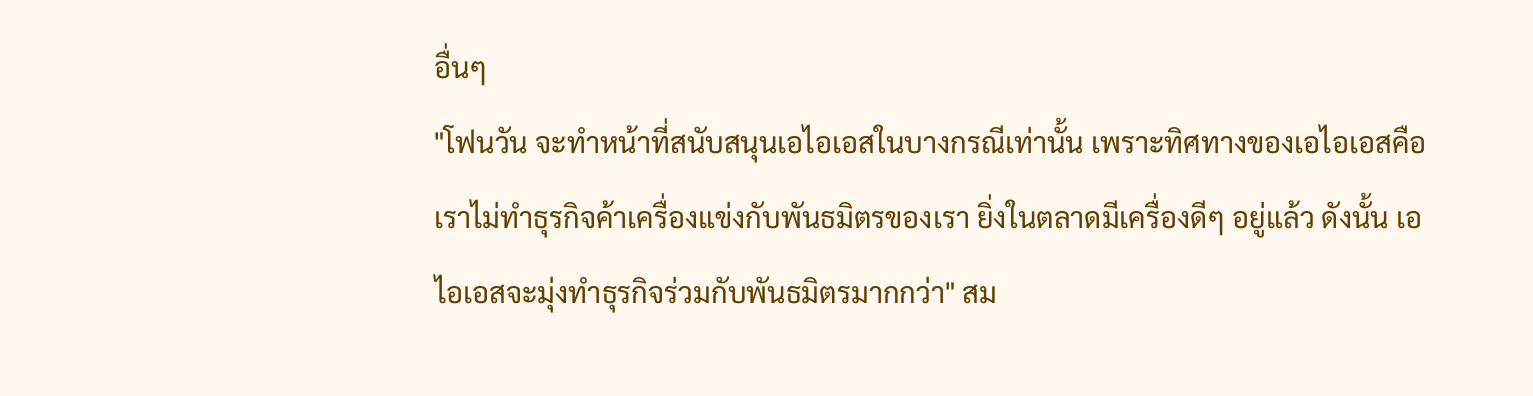อื่นๆ
"โฟนวัน จะทำหน้าที่สนับสนุนเอไอเอสในบางกรณีเท่านั้น เพราะทิศทางของเอไอเอสคือ เราไม่ทำธุรกิจค้าเครื่องแข่งกับพันธมิตรของเรา ยิ่งในตลาดมีเครื่องดีๆ อยู่แล้ว ดังนั้น เอไอเอสจะมุ่งทำธุรกิจร่วมกับพันธมิตรมากกว่า" สม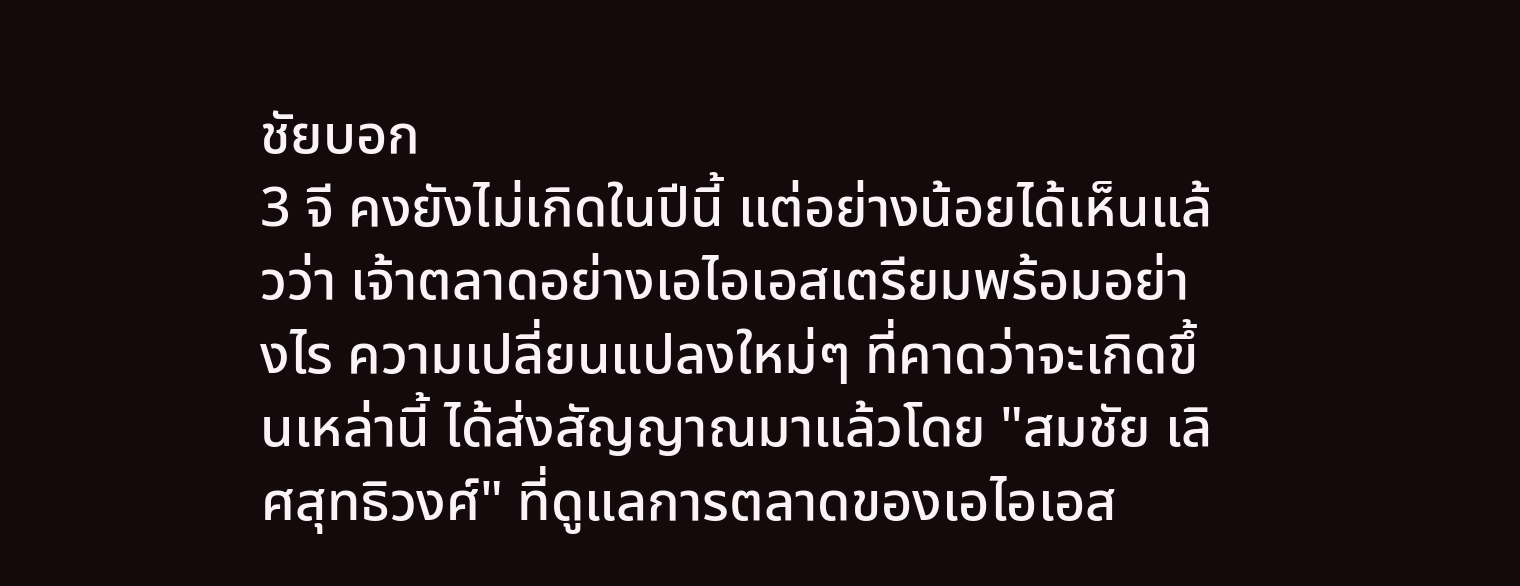ชัยบอก
3 จี คงยังไม่เกิดในปีนี้ แต่อย่างน้อยได้เห็นแล้วว่า เจ้าตลาดอย่างเอไอเอสเตรียมพร้อมอย่างไร ความเปลี่ยนแปลงใหม่ๆ ที่คาดว่าจะเกิดขึ้นเหล่านี้ ได้ส่งสัญญาณมาแล้วโดย "สมชัย เลิศสุทธิวงศ์" ที่ดูแลการตลาดของเอไอเอส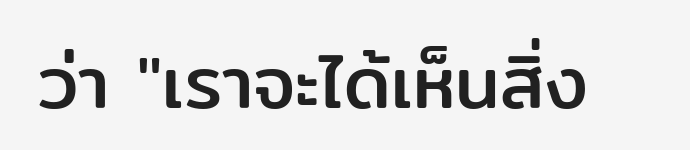ว่า "เราจะได้เห็นสิ่ง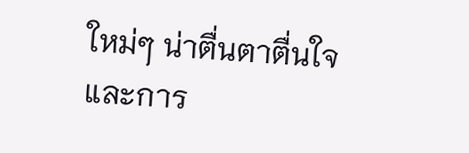ใหม่ๆ น่าตื่นตาตื่นใจ และการ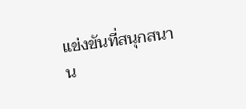แข่งขันที่สนุกสนาน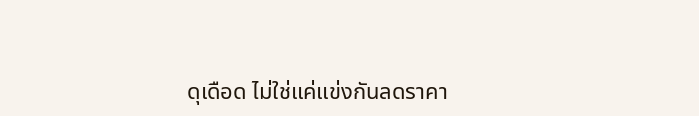ดุเดือด ไม่ใช่แค่แข่งกันลดราคา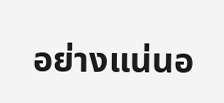อย่างแน่นอ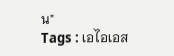น"
Tags : เอไอเอส